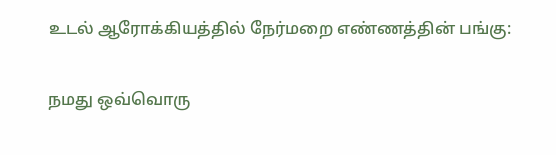உடல் ஆரோக்கியத்தில் நேர்மறை எண்ணத்தின் பங்கு:

நமது ஒவ்வொரு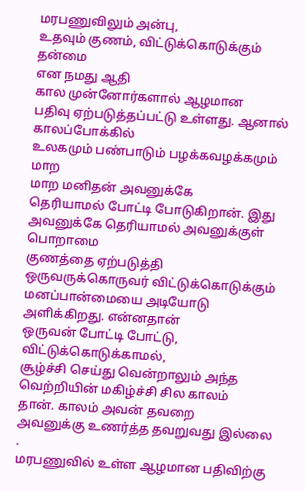மரபணுவிலும் அன்பு,
உதவும் குணம், விட்டுக்கொடுக்கும் தன்மை
என நமது ஆதி
கால முன்னோர்களால் ஆழமான
பதிவு ஏற்படுத்தப்பட்டு உள்ளது. ஆனால் காலப்போக்கில்
உலகமும் பண்பாடும் பழக்கவழக்கமும் மாற
மாற மனிதன் அவனுக்கே
தெரியாமல் போட்டி போடுகிறான். இது
அவனுக்கே தெரியாமல் அவனுக்குள் பொறாமை
குணத்தை ஏற்படுத்தி ஒருவருக்கொருவர் விட்டுக்கொடுக்கும் மனப்பான்மையை அடியோடு அளிக்கிறது. என்னதான்
ஒருவன் போட்டி போட்டு, விட்டுக்கொடுக்காமல்,
சூழ்ச்சி செய்து வென்றாலும் அந்த
வெற்றியின் மகிழ்ச்சி சில காலம்
தான். காலம் அவன் தவறை
அவனுக்கு உணர்த்த தவறுவது இல்லை
.
மரபணுவில் உள்ள ஆழமான பதிவிற்கு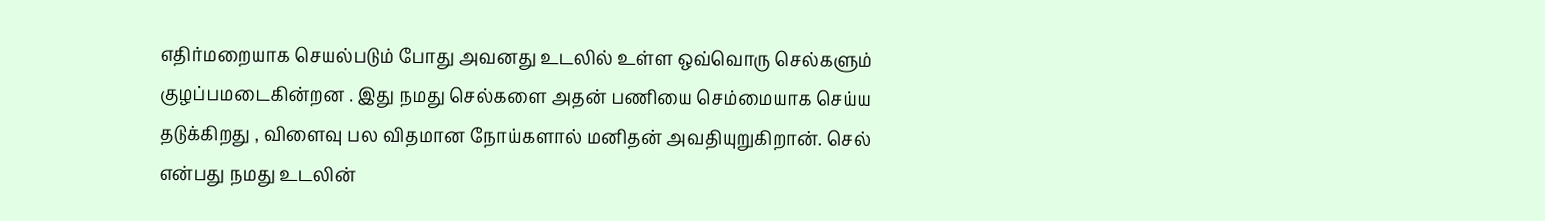எதிர்மறையாக செயல்படும் போது அவனது உடலில் உள்ள ஒவ்வொரு செல்களும் குழப்பமடைகின்றன . இது நமது செல்களை அதன் பணியை செம்மையாக செய்ய தடுக்கிறது , விளைவு பல விதமான நோய்களால் மனிதன் அவதியுறுகிறான். செல் என்பது நமது உடலின்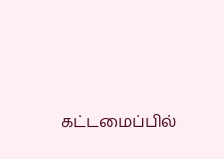கட்டமைப்பில்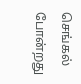செங்கல் போன்றது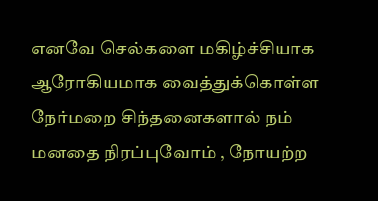எனவே செல்களை மகிழ்ச்சியாக ஆரோகியமாக வைத்துக்கொள்ள நேர்மறை சிந்தனைகளால் நம் மனதை நிரப்புவோம் , நோயற்ற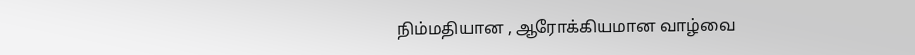நிம்மதியான , ஆரோக்கியமான வாழ்வை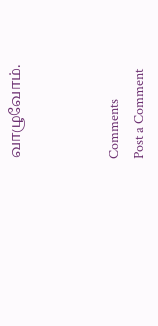வாழுவோம்.



Comments
Post a Comment